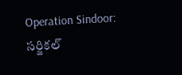Operation Sindoor: సర్జికల్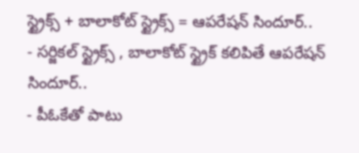స్ట్రైక్స్ + బాలాకోట్ స్ట్రైక్స్ = ఆపరేషన్ సిందూర్..
- సర్జికల్ స్ట్రైక్స్ , బాలాకోట్ స్ట్రైక్ కలిపితే ఆపరేషన్ సిందూర్..
- పీఓకేతో పాటు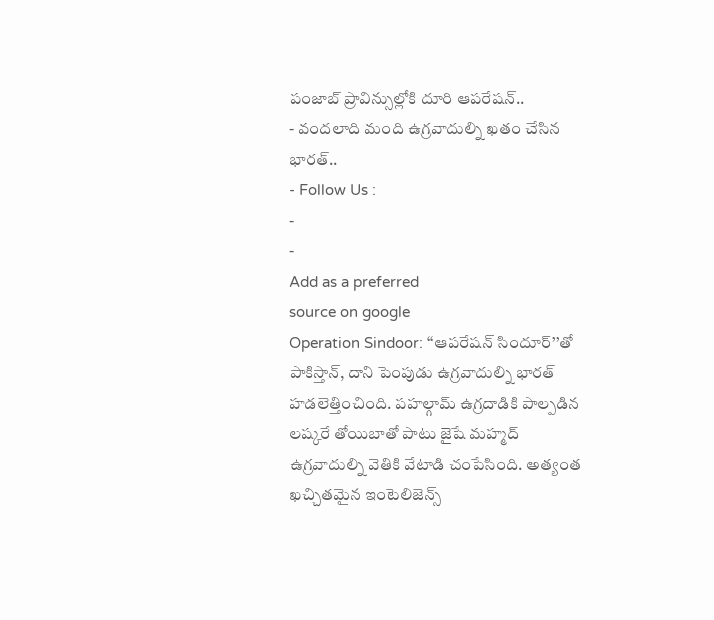పంజాబ్ ప్రావిన్సుల్లోకి దూరి ఆపరేషన్..
- వందలాది మంది ఉగ్రవాదుల్ని ఖతం చేసిన భారత్..
- Follow Us :
-
-
Add as a preferred
source on google
Operation Sindoor: ‘‘ఆపరేషన్ సిందూర్’’తో పాకిస్తాన్, దాని పెంపుడు ఉగ్రవాదుల్ని భారత్ హడలెత్తించింది. పహల్గామ్ ఉగ్రదాడికి పాల్పడిన లష్కరే తోయిబాతో పాటు జైషే మహ్మద్ ఉగ్రవాదుల్ని వెతికి వేటాడి చంపేసింది. అత్యంత ఖచ్చితమైన ఇంటెలిజెన్స్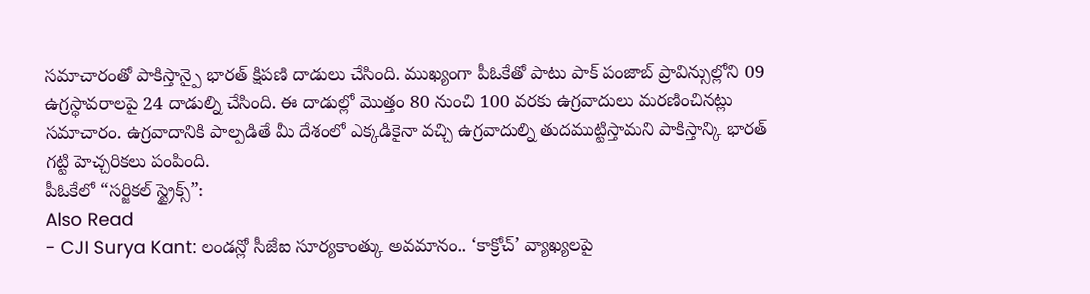సమాచారంతో పాకిస్తాన్పై భారత్ క్షిపణి దాడులు చేసింది. ముఖ్యంగా పీఓకేతో పాటు పాక్ పంజాబ్ ప్రావిన్సుల్లోని 09 ఉగ్రస్థావరాలపై 24 దాడుల్ని చేసింది. ఈ దాడుల్లో మొత్తం 80 నుంచి 100 వరకు ఉగ్రవాదులు మరణించినట్లు సమాచారం. ఉగ్రవాదానికి పాల్పడితే మీ దేశంలో ఎక్కడికైనా వచ్చి ఉగ్రవాదుల్ని తుదముట్టిస్తామని పాకిస్తాన్కి భారత్ గట్టి హెచ్చరికలు పంపింది.
పీఓకేలో “సర్జికల్ స్ట్రైక్స్”:
Also Read
- CJI Surya Kant: లండన్లో సీజేఐ సూర్యకాంత్కు అవమానం.. ‘కాక్రోచ్’ వ్యాఖ్యలపై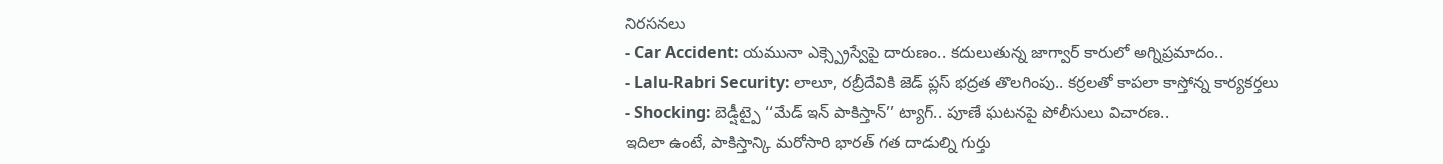నిరసనలు
- Car Accident: యమునా ఎక్స్ప్రెస్వేపై దారుణం.. కదులుతున్న జాగ్వార్ కారులో అగ్నిప్రమాదం..
- Lalu-Rabri Security: లాలూ, రబ్రీదేవికి జెడ్ ప్లస్ భద్రత తొలగింపు.. కర్రలతో కాపలా కాస్తోన్న కార్యకర్తలు
- Shocking: బెడ్షీట్పై ‘‘మేడ్ ఇన్ పాకిస్తాన్’’ ట్యాగ్.. పూణే ఘటనపై పోలీసులు విచారణ..
ఇదిలా ఉంటే, పాకిస్తాన్కి మరోసారి భారత్ గత దాడుల్ని గుర్తు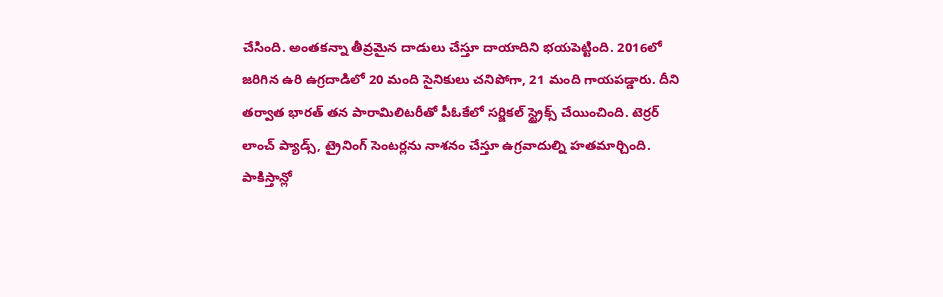చేసింది. అంతకన్నా తీవ్రమైన దాడులు చేస్తూ దాయాదిని భయపెట్టింది. 2016లో జరిగిన ఉరి ఉగ్రదాడిలో 20 మంది సైనికులు చనిపోగా, 21 మంది గాయపడ్డారు. దీని తర్వాత భారత్ తన పారామిలిటరీతో పీఓకేలో సర్జికల్ స్ట్రైక్స్ చేయించింది. టెర్రర్ లాంచ్ ప్యాడ్స్, ట్రైనింగ్ సెంటర్లను నాశనం చేస్తూ ఉగ్రవాదుల్ని హతమార్చింది.
పాకిస్తాన్లో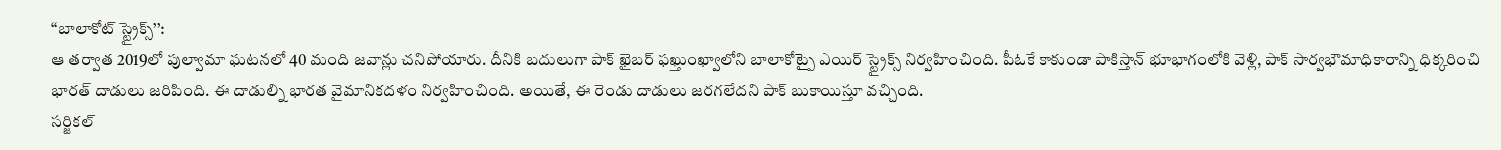‘‘బాలాకోట్ స్ట్రైక్స్’’:
ఆ తర్వాత 2019లో పుల్వామా ఘటనలో 40 మంది జవాన్లు చనిపోయారు. దీనికి బదులుగా పాక్ ఖైబర్ ఫఖ్తుంఖ్వాలోని బాలాకోట్పై ఎయిర్ స్ట్రైక్స్ నిర్వహించింది. పీఓకే కాకుండా పాకిస్తాన్ భూభాగంలోకి వెళ్లి, పాక్ సార్వభౌమాధికారాన్ని ధిక్కరించి భారత్ దాడులు జరిపింది. ఈ దాడుల్ని భారత వైమానికదళం నిర్వహించింది. అయితే, ఈ రెండు దాడులు జరగలేదని పాక్ బుకాయిస్తూ వచ్చింది.
సర్జికల్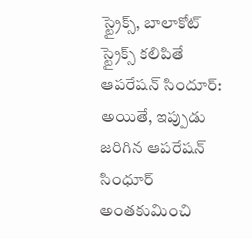స్ట్రైక్స్, బాలాకోట్ స్ట్రైక్స్ కలిపితే ఆపరేషన్ సిందూర్:
అయితే, ఇప్పుడు జరిగిన ఆపరేషన్ సింధూర్ అంతకుమించి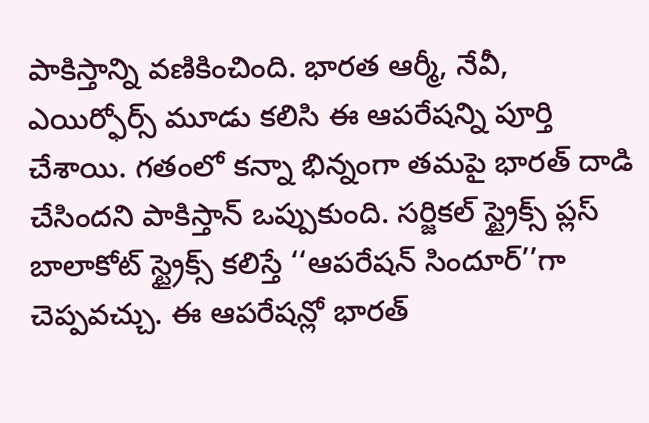పాకిస్తాన్ని వణికించింది. భారత ఆర్మీ, నేవీ, ఎయిర్ఫోర్స్ మూడు కలిసి ఈ ఆపరేషన్ని పూర్తి చేశాయి. గతంలో కన్నా భిన్నంగా తమపై భారత్ దాడి చేసిందని పాకిస్తాన్ ఒప్పుకుంది. సర్జికల్ స్ట్రైక్స్ ప్లస్ బాలాకోట్ స్ట్రైక్స్ కలిస్తే ‘‘ఆపరేషన్ సిందూర్’’గా చెప్పవచ్చు. ఈ ఆపరేషన్లో భారత్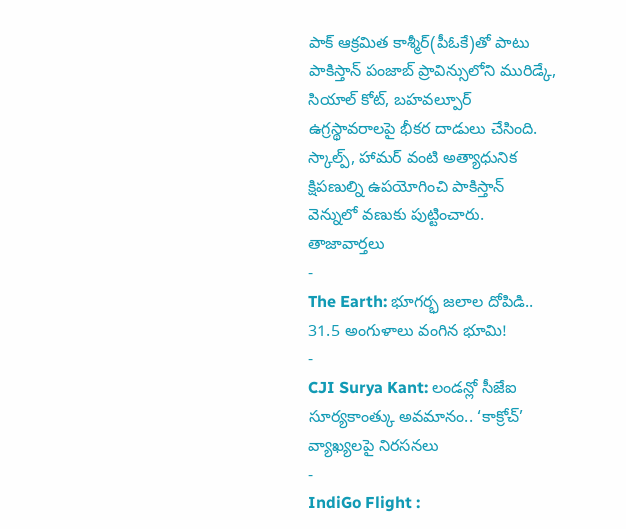పాక్ ఆక్రమిత కాశ్మీర్(పీఓకే)తో పాటు పాకిస్తాన్ పంజాబ్ ప్రావిన్సులోని మురిడ్కే, సియాల్ కోట్, బహవల్పూర్ ఉగ్రస్థావరాలపై భీకర దాడులు చేసింది. స్కాల్ప్, హామర్ వంటి అత్యాధునిక క్షిపణుల్ని ఉపయోగించి పాకిస్తాన్ వెన్నులో వణుకు పుట్టించారు.
తాజావార్తలు
-
The Earth: భూగర్భ జలాల దోపిడి.. 31.5 అంగుళాలు వంగిన భూమి!
-
CJI Surya Kant: లండన్లో సీజేఐ సూర్యకాంత్కు అవమానం.. ‘కాక్రోచ్’ వ్యాఖ్యలపై నిరసనలు
-
IndiGo Flight :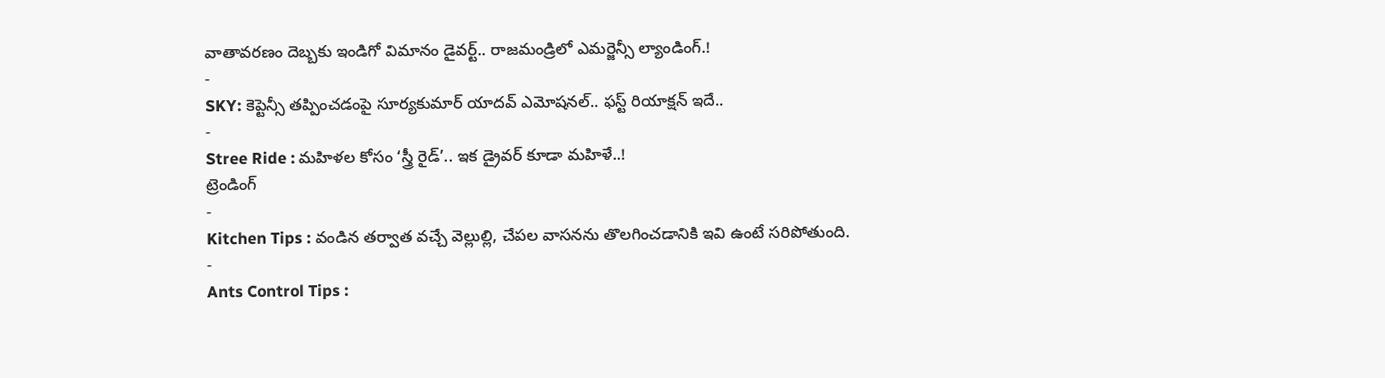వాతావరణం దెబ్బకు ఇండిగో విమానం డైవర్ట్.. రాజమండ్రిలో ఎమర్జెన్సీ ల్యాండింగ్.!
-
SKY: కెప్టెన్సీ తప్పించడంపై సూర్యకుమార్ యాదవ్ ఎమోషనల్.. ఫస్ట్ రియాక్షన్ ఇదే..
-
Stree Ride : మహిళల కోసం ‘స్త్రీ రైడ్’.. ఇక డ్రైవర్ కూడా మహిళే..!
ట్రెండింగ్
-
Kitchen Tips : వండిన తర్వాత వచ్చే వెల్లుల్లి, చేపల వాసనను తొలగించడానికి ఇవి ఉంటే సరిపోతుంది.
-
Ants Control Tips :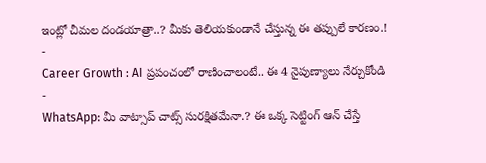ఇంట్లో చీమల దండయాత్రా..? మీకు తెలియకుండానే చేస్తున్న ఈ తప్పులే కారణం.!
-
Career Growth : AI ప్రపంచంలో రాణించాలంటే.. ఈ 4 నైపుణ్యాలు నేర్చుకోండి
-
WhatsApp: మీ వాట్సాప్ చాట్స్ సురక్షితమేనా.? ఈ ఒక్క సెట్టింగ్ ఆన్ చేస్తే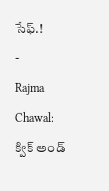సేఫ్.!
-
Rajma Chawal: క్విక్ అండ్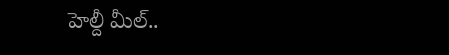హెల్దీ మీల్..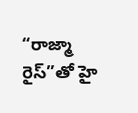“రాజ్మా రైస్”తో హై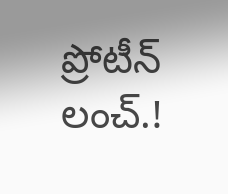ప్రోటీన్ లంచ్.!